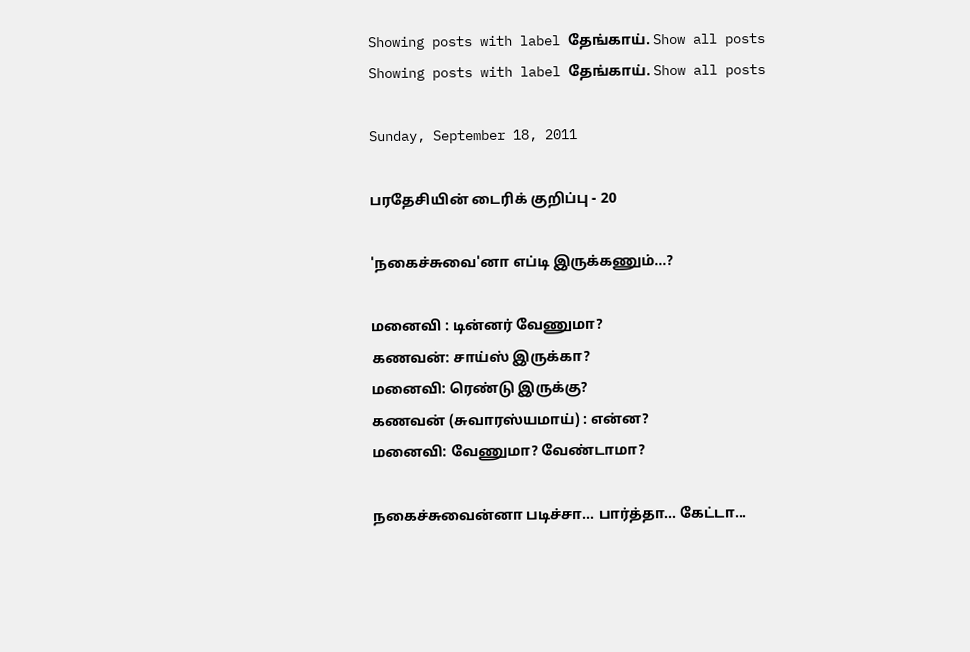Showing posts with label தேங்காய். Show all posts
Showing posts with label தேங்காய். Show all posts

Sunday, September 18, 2011

பரதேசியின் டைரிக் குறிப்பு - 20

'நகைச்சுவை'னா எப்டி இருக்கணும்...?

மனைவி : டின்னர் வேணுமா?
கணவன்: சாய்ஸ் இருக்கா?
மனைவி: ரெண்டு இருக்கு?
கணவன் (சுவாரஸ்யமாய்) : என்ன?
மனைவி: வேணுமா? வேண்டாமா?

நகைச்சுவைன்னா படிச்சா... பார்த்தா... கேட்டா...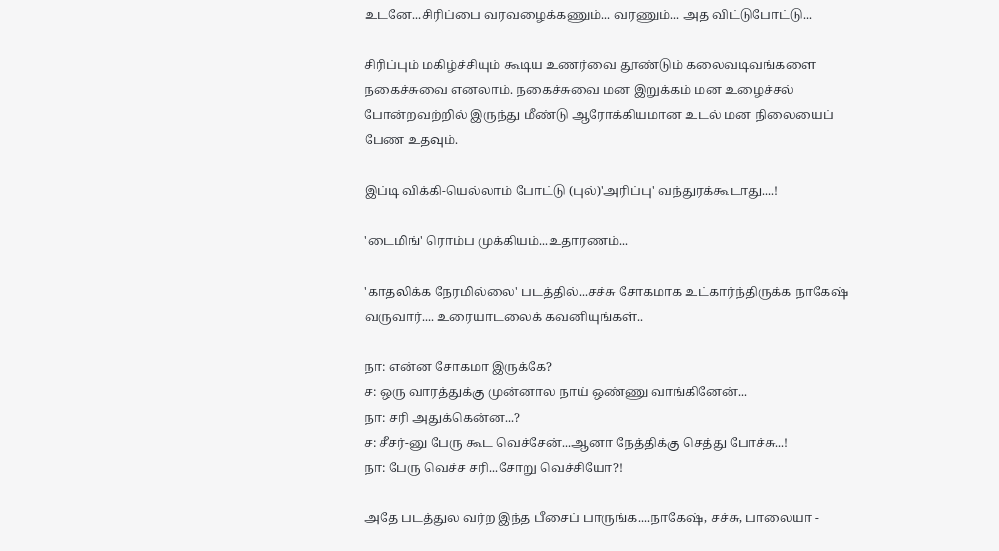உடனே...சிரிப்பை வரவழைக்கணும்... வரணும்... அத விட்டுபோட்டு...

சிரிப்பும் மகிழ்ச்சியும் கூடிய உணர்வை தூண்டும் கலைவடிவங்களை நகைச்சுவை எனலாம். நகைச்சுவை மன இறுக்கம் மன உழைச்சல் போன்றவற்றில் இருந்து மீண்டு ஆரோக்கியமான உடல் மன நிலையைப் பேண உதவும்.

இப்டி விக்கி-யெல்லாம் போட்டு (புல்)'அரிப்பு' வந்துரக்கூடாது....!

'டைமிங்' ரொம்ப முக்கியம்...உதாரணம்...

'காதலிக்க நேரமில்லை' படத்தில்...சச்சு சோகமாக உட்கார்ந்திருக்க நாகேஷ் வருவார்.... உரையாடலைக் கவனியுங்கள்..

நா: என்ன சோகமா இருக்கே?
ச: ஒரு வாரத்துக்கு முன்னால நாய் ஒண்ணு வாங்கினேன்...
நா: சரி அதுக்கென்ன...?
ச: சீசர்-னு பேரு கூட வெச்சேன்...ஆனா நேத்திக்கு செத்து போச்சு...!
நா: பேரு வெச்ச சரி...சோறு வெச்சியோ?!

அதே படத்துல வர்ற இந்த பீசைப் பாருங்க....நாகேஷ், சச்சு, பாலையா -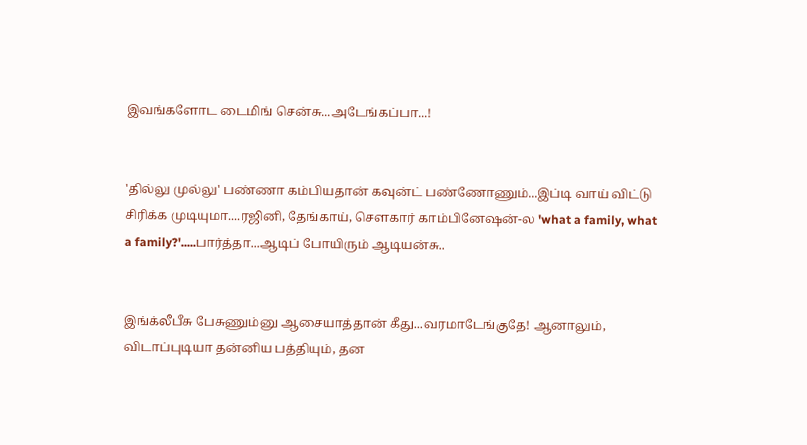இவங்களோட டைமிங் சென்சு...அடேங்கப்பா...!


'தில்லு முல்லு' பண்ணா கம்பியதான் கவுன்ட் பண்ணோணும்...இப்டி வாய் விட்டு சிரிக்க முடியுமா....ரஜினி, தேங்காய், சௌகார் காம்பினேஷன்-ல 'what a family, what a family?'.....பார்த்தா...ஆடிப் போயிரும் ஆடியன்சு..


இங்க்லீபீசு பேசுணும்னு ஆசையாத்தான் கீது...வரமாடேங்குதே! ஆனாலும், விடாப்புடியா தன்னிய பத்தியும், தன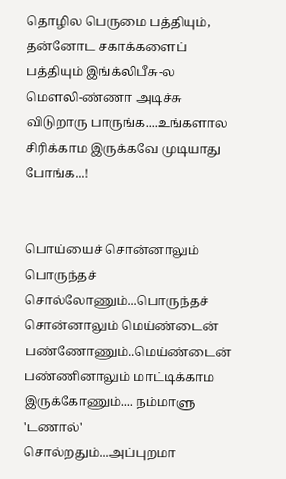தொழில பெருமை பத்தியும், தன்னோட சகாக்களைப் பத்தியும் இங்க்லிபீசு-ல மௌலி-ண்ணா அடிச்சு விடுறாரு பாருங்க....உங்களால சிரிக்காம இருக்கவே முடியாது போங்க...!


பொய்யைச் சொன்னாலும் பொருந்தச் சொல்லோணும்...பொருந்தச் சொன்னாலும் மெய்ண்டைன் பண்ணோணும்..மெய்ண்டைன் பண்ணினாலும் மாட்டிக்காம இருக்கோணும்.... நம்மாளு 'டணால்' சொல்றதும்...அப்புறமா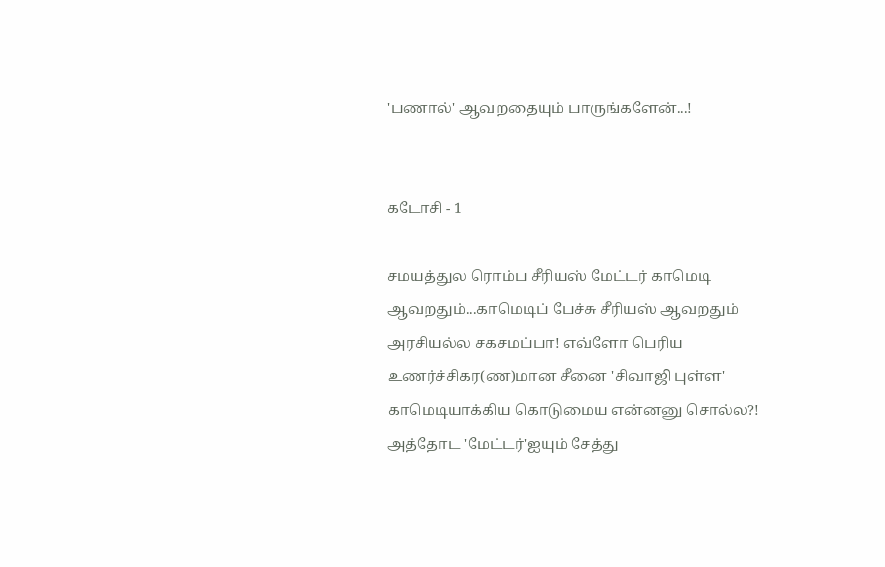'பணால்' ஆவறதையும் பாருங்களேன்...!


கடோசி - 1

சமயத்துல ரொம்ப சீரியஸ் மேட்டர் காமெடி ஆவறதும்...காமெடிப் பேச்சு சீரியஸ் ஆவறதும் அரசியல்ல சகசமப்பா! எவ்ளோ பெரிய உணர்ச்சிகர(ண)மான சீனை 'சிவாஜி புள்ள' காமெடியாக்கிய கொடுமைய என்னனு சொல்ல?! அத்தோட 'மேட்டர்'ஐயும் சேத்து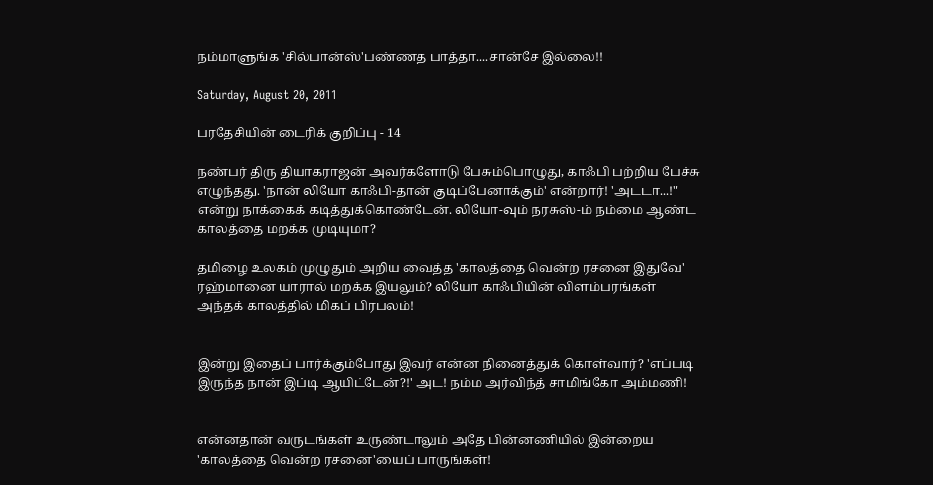நம்மாளுங்க 'சில்பான்ஸ்'பண்ணத பாத்தா....சான்சே இல்லை!!

Saturday, August 20, 2011

பரதேசியின் டைரிக் குறிப்பு - 14

நண்பர் திரு தியாகராஜன் அவர்களோடு பேசும்பொழுது, காஃபி பற்றிய பேச்சு எழுந்தது. 'நான் லியோ காஃபி-தான் குடிப்பேனாக்கும்' என்றார்! 'அடடா...!" என்று நாக்கைக் கடித்துக்கொண்டேன். லியோ-வும் நரசுஸ்-ம் நம்மை ஆண்ட காலத்தை மறக்க முடியுமா?

தமிழை உலகம் முழுதும் அறிய வைத்த 'காலத்தை வென்ற ரசனை இதுவே' ரஹ்மானை யாரால் மறக்க இயலும்? லியோ காஃபியின் விளம்பரங்கள் அந்தக் காலத்தில் மிகப் பிரபலம்!


இன்று இதைப் பார்க்கும்போது இவர் என்ன நினைத்துக் கொள்வார்? 'எப்படி இருந்த நான் இப்டி ஆயிட்டேன்?!' அட! நம்ம அர்விந்த் சாமிங்கோ அம்மணி!


என்னதான் வருடங்கள் உருண்டாலும் அதே பின்னணியில் இன்றைய 'காலத்தை வென்ற ரசனை'யைப் பாருங்கள்!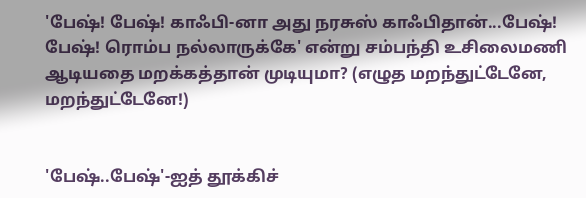'பேஷ்! பேஷ்! காஃபி-னா அது நரசுஸ் காஃபிதான்...பேஷ்! பேஷ்! ரொம்ப நல்லாருக்கே' என்று சம்பந்தி உசிலைமணி ஆடியதை மறக்கத்தான் முடியுமா? (எழுத மறந்துட்டேனே, மறந்துட்டேனே!)


'பேஷ்..பேஷ்'-ஐத் தூக்கிச்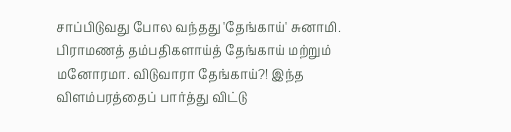சாப்பிடுவது போல வந்தது 'தேங்காய்' சுனாமி. பிராமணத் தம்பதிகளாய்த் தேங்காய் மற்றும் மனோரமா. விடுவாரா தேங்காய்?! இந்த விளம்பரத்தைப் பார்த்து விட்டு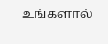உங்களால்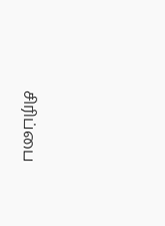சிரிப்பை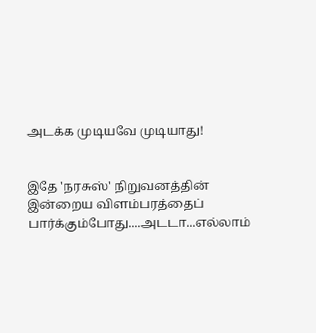அடக்க முடியவே முடியாது!


இதே 'நரசுஸ்' நிறுவனத்தின் இன்றைய விளம்பரத்தைப் பார்க்கும்போது....அடடா...எல்லாம்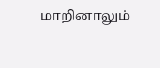மாறினாலும்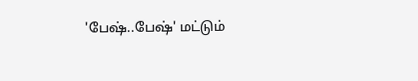'பேஷ்..பேஷ்' மட்டும்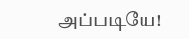அப்படியே!